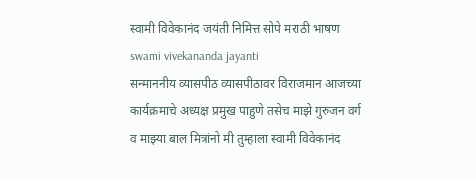स्वामी विवेकानंद जयंती निमित्त सोपे मराठी भाषण swami vivekananda jayanti
सन्माननीय व्यासपीठ व्यासपीठावर विराजमान आजच्या कार्यक्रमाचे अध्यक्ष प्रमुख पाहुणे तसेच माझे गुरुजन वर्ग व माझ्या बाल मित्रांनो मी तुम्हाला स्वामी विवेकानंद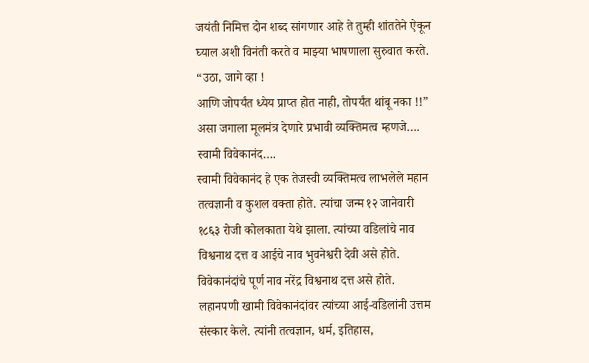जयंती निमित्त दोन शब्द सांगणार आहे ते तुम्ही शांततेने ऐकून घ्याल अशी विनंती करते व माझ्या भाषणाला सुरुवात करते.
“उठा, जागे व्हा !
आणि जोपर्यंत ध्येय प्राप्त होत नाही, तोपर्यंत थांबू नका !!”
असा जगाला मूलमंत्र देणारे प्रभावी व्यक्तिमत्व म्हणजे….
स्वामी विवेकानंद….
स्वामी विवेकानंद हे एक तेजस्वी व्यक्तिमत्व लाभलेले महान तत्वज्ञानी व कुशल वक्ता होते. त्यांचा जन्म १२ जानेवारी १८६३ रोजी कोलकाता येथे झाला. त्यांच्या वडिलांचे नाव विश्वनाथ दत्त व आईचे नाव भुवनेश्वरी देवी असे होते. विवेकानंदांचे पूर्ण नाव नरेंद्र विश्वनाथ दत्त असे होते.
लहानपणी खामी विवेकानंदांवर त्यांच्या आई-वडिलांनी उत्तम संस्कार केले. त्यांनी तत्वज्ञान, धर्म, इतिहास,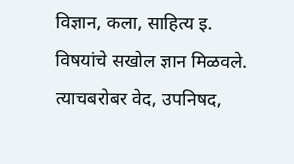विज्ञान, कला, साहित्य इ. विषयांचे सखोल ज्ञान मिळवले. त्याचबरोबर वेद, उपनिषद,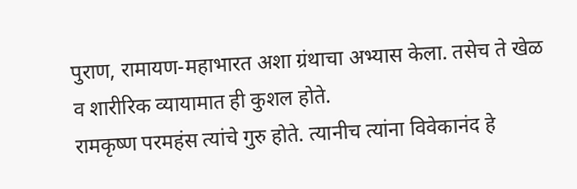पुराण, रामायण-महाभारत अशा ग्रंथाचा अभ्यास केला. तसेच ते खेळ व शारीरिक व्यायामात ही कुशल होते.
रामकृष्ण परमहंस त्यांचे गुरु होते. त्यानीच त्यांना विवेकानंद हे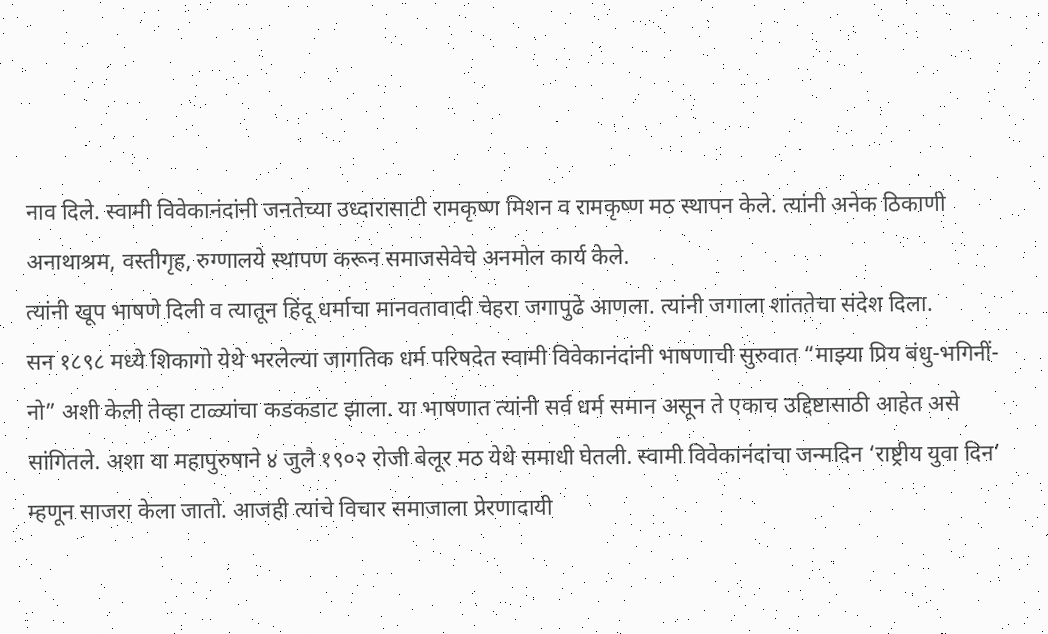नाव दिले. स्वामी विवेकानंदांनी जनतेच्या उध्दारासाटी रामकृष्ण मिशन व रामकृष्ण मठ स्थापन केले. त्यांनी अनेक ठिकाणी अनाथाश्रम, वस्तीगृह, रुग्णालये स्थापण करून समाजसेवेचे अनमोल कार्य केले.
त्यांनी खूप भाषणे दिली व त्यातून हिंदू धर्माचा मानवतावादी चेहरा जगापुढे आणला. त्यांनी जगाला शांततेचा संदेश दिला.
सन १८९८ मध्ये शिकागो येथे भरलेल्या जागतिक धर्म परिषदेत स्वामी विवेकानंदांनी भाषणाची सुरुवात “माझ्या प्रिय बंधु-भगिनीं-नो” अशी केली तेव्हा टाळ्यांचा कडकडाट झाला. या भाषणात त्यांनी सर्व धर्म समान असून ते एकाच उद्दिष्टासाठी आहेत असे सांगितले. अशा या महापुरुषाने ४ जुलै १९०२ रोजी बेलूर मठ येथे समाधी घेतली. स्वामी विवेकानंदांचा जन्मदिन ‘राष्ट्रीय युवा दिन’ म्हणून साजरा केला जातो. आजही त्यांचे विचार समाजाला प्रेरणादायी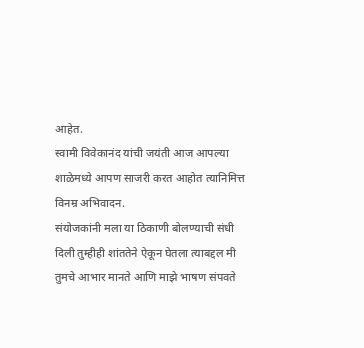आहेत.
स्वामी विवेकानंद यांची जयंती आज आपल्या शाळेमध्ये आपण साजरी करत आहोत त्यानिमित्त विनम्र अभिवादन.
संयोजकांनी मला या ठिकाणी बोलण्याची संधी दिली तुम्हीही शांततेने ऐकून घेतला त्याबद्दल मी तुमचे आभार मानते आणि माझे भाषण संपवते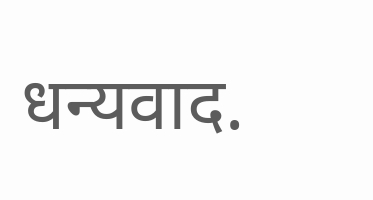धन्यवाद.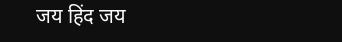जय हिंद जय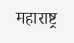महाराष्ट्र